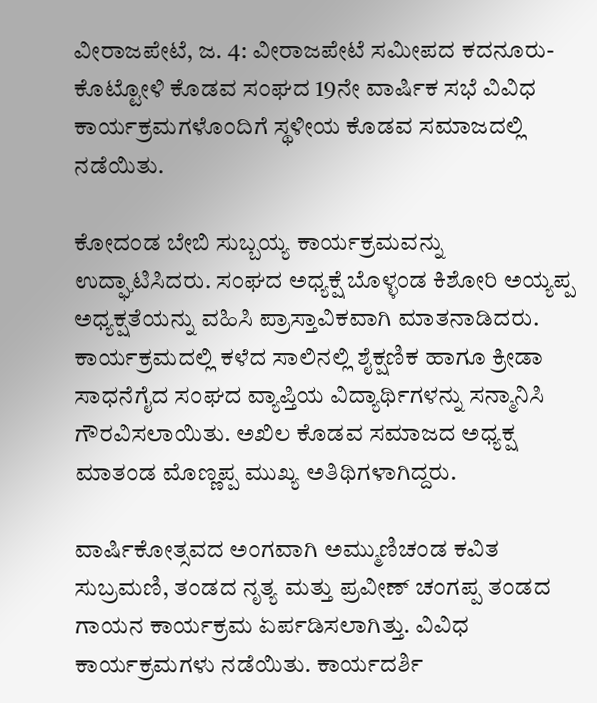ವೀರಾಜಪೇಟೆ, ಜ. 4: ವೀರಾಜಪೇಟೆ ಸಮೀಪದ ಕದನೂರು-ಕೊಟ್ಟೋಳಿ ಕೊಡವ ಸಂಘದ 19ನೇ ವಾರ್ಷಿಕ ಸಭೆ ವಿವಿಧ ಕಾರ್ಯಕ್ರಮಗಳೊಂದಿಗೆ ಸ್ಥಳೀಯ ಕೊಡವ ಸಮಾಜದಲ್ಲಿ ನಡೆಯಿತು.

ಕೋದಂಡ ಬೇಬಿ ಸುಬ್ಬಯ್ಯ ಕಾರ್ಯಕ್ರಮವನ್ನು ಉದ್ಘಾಟಿಸಿದರು. ಸಂಘದ ಅಧ್ಯಕ್ಷೆ ಬೊಳ್ಳಂಡ ಕಿಶೋರಿ ಅಯ್ಯಪ್ಪ ಅಧ್ಯಕ್ಷತೆಯನ್ನು ವಹಿಸಿ ಪ್ರಾಸ್ತಾವಿಕವಾಗಿ ಮಾತನಾಡಿದರು. ಕಾರ್ಯಕ್ರಮದಲ್ಲಿ ಕಳೆದ ಸಾಲಿನಲ್ಲಿ ಶೈಕ್ಷಣಿಕ ಹಾಗೂ ಕ್ರೀಡಾ ಸಾಧನೆಗೈದ ಸಂಘದ ವ್ಯಾಪ್ತಿಯ ವಿದ್ಯಾರ್ಥಿಗಳನ್ನು ಸನ್ಮಾನಿಸಿ ಗೌರವಿಸಲಾಯಿತು. ಅಖಿಲ ಕೊಡವ ಸಮಾಜದ ಅಧ್ಯಕ್ಷ ಮಾತಂಡ ಮೊಣ್ಣಪ್ಪ ಮುಖ್ಯ ಅತಿಥಿಗಳಾಗಿದ್ದರು.

ವಾರ್ಷಿಕೋತ್ಸವದ ಅಂಗವಾಗಿ ಅಮ್ಮುಣಿಚಂಡ ಕವಿತ ಸುಬ್ರಮಣಿ, ತಂಡದ ನೃತ್ಯ ಮತ್ತು ಪ್ರವೀಣ್ ಚಂಗಪ್ಪ ತಂಡದ ಗಾಯನ ಕಾರ್ಯಕ್ರಮ ಏರ್ಪಡಿಸಲಾಗಿತ್ತು. ವಿವಿಧ ಕಾರ್ಯಕ್ರಮಗಳು ನಡೆಯಿತು. ಕಾರ್ಯದರ್ಶಿ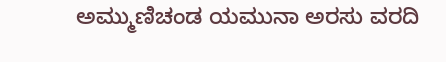ಅಮ್ಮುಣಿಚಂಡ ಯಮುನಾ ಅರಸು ವರದಿ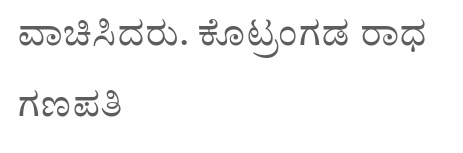ವಾಚಿಸಿದರು. ಕೊಟ್ರಂಗಡ ರಾಧ ಗಣಪತಿ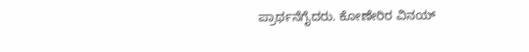ಪ್ರಾರ್ಥನೆಗೈದರು. ಕೋಣೇರಿರ ವಿನಯ್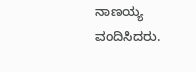ನಾಣಯ್ಯ ವಂದಿಸಿದರು.